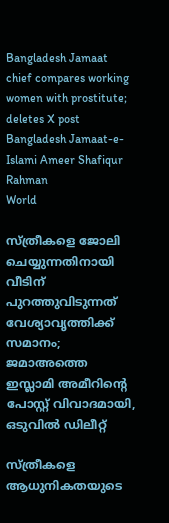Bangladesh Jamaat chief compares working women with prostitute; deletes X post Bangladesh Jamaat-e-Islami Ameer Shafiqur Rahman
World

സ്ത്രീകളെ ജോലി ചെയ്യുന്നതിനായി വീടിന് പുറത്തുവിടുന്നത് വേശ്യാവൃത്തിക്ക് സമാനം; ജമാഅത്തെ ഇസ്ലാമി അമീറിന്റെ പോസ്റ്റ് വിവാദമായി, ഒടുവില്‍ ഡിലീറ്റ്

സ്ത്രീകളെ ആധുനികതയുടെ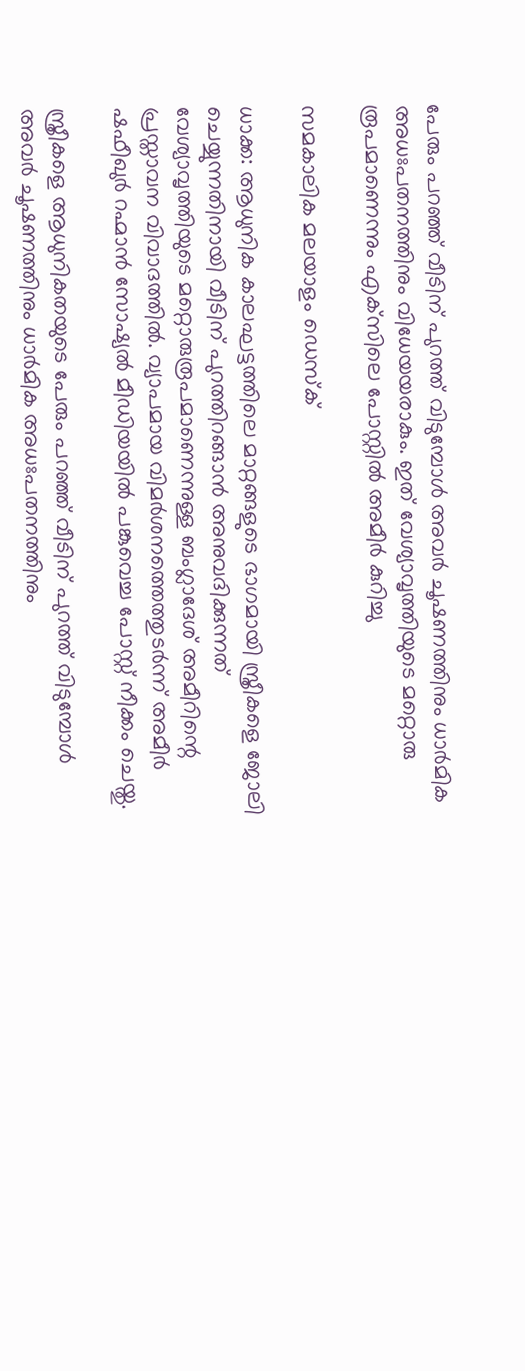പേരും പറഞ്ഞ് വീടിന് പുറത്ത് വിടുമ്പോള്‍ അവര്‍ ചൂഷണത്തിനും ധാര്‍മിക അധഃപതനത്തിനും വിധേയയരാകും. ഇത് വേശ്യാവൃത്തിയുടെ മറ്റൊരു രൂപമാണെന്നും എക്‌സിലെ പോസ്റ്റില്‍ അമീര്‍ കുറിച്ചു

സമകാലിക മലയാളം ഡെസ്ക്

ധാക്ക: ആധുനിക കാലഘട്ടത്തിലെ മാറ്റങ്ങളുടെ ഭാഗമായി സ്ത്രീകളെ ജോലി ചെയ്യുന്നതിനായി വീടിന് പുറത്തിറങ്ങാന്‍ അനുവദിക്കുന്നത് വേശ്യാവൃത്തിയുടെ മറ്റൊരുരൂപമാണെന്നുള്ള ബംഗ്ലാദേശ് അമീറിന്റെ പ്രസ്താവന വിവാദത്തില്‍. വ്യാപമായ വിമര്‍ശനത്തെത്തുടര്‍ന്ന് അമീര്‍ ഷഫീഖുര്‍ റഹ്മാന്‍ സോഷ്യല്‍ മീഡിയയില്‍ പങ്കുവെച്ച പോസ്റ്റ് നീക്കം ചെയ്തു.

സ്ത്രീകളെ ആധുനികതയുടെ പേരും പറഞ്ഞ് വീടിന് പുറത്ത് വിടുമ്പോള്‍ അവര്‍ ചൂഷണത്തിനും ധാര്‍മിക അധഃപതനത്തിനും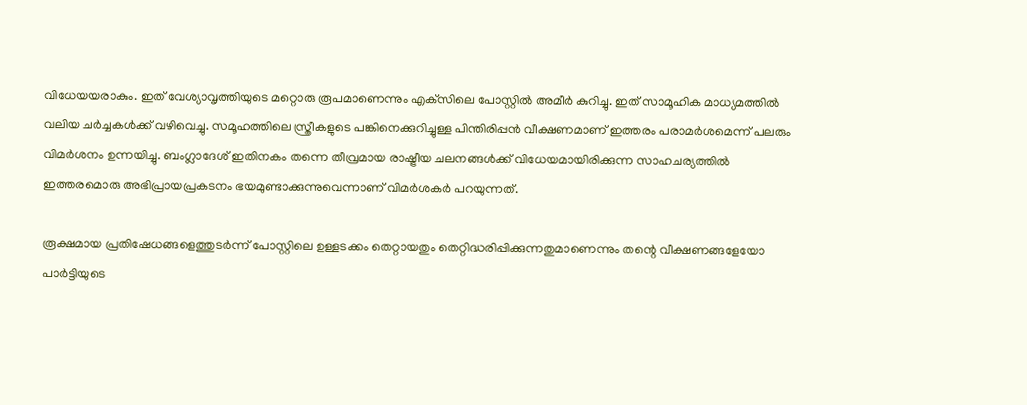വിധേയയരാകും. ഇത് വേശ്യാവൃത്തിയുടെ മറ്റൊരു രൂപമാണെന്നും എക്‌സിലെ പോസ്റ്റില്‍ അമീര്‍ കുറിച്ചു. ഇത് സാമൂഹിക മാധ്യമത്തില്‍ വലിയ ചര്‍ച്ചകള്‍ക്ക് വഴിവെച്ചു. സമൂഹത്തിലെ സ്ത്രീകളുടെ പങ്കിനെക്കുറിച്ചുള്ള പിന്തിരിപ്പന്‍ വീക്ഷണമാണ് ഇത്തരം പരാമര്‍ശമെന്ന് പലരും വിമര്‍ശനം ഉന്നയിച്ചു. ബംഗ്ലാദേശ് ഇതിനകം തന്നെ തീവ്രമായ രാഷ്ട്രീയ ചലനങ്ങള്‍ക്ക് വിധേയമായിരിക്കുന്ന സാഹചര്യത്തില്‍ ഇത്തരമൊരു അഭിപ്രായപ്രകടനം ഭയമുണ്ടാക്കുന്നുവെന്നാണ് വിമര്‍ശകര്‍ പറയുന്നത്.

രൂക്ഷമായ പ്രതിഷേധങ്ങളെത്തുടര്‍ന്ന് പോസ്റ്റിലെ ഉള്ളടക്കം തെറ്റായതും തെറ്റിദ്ധരിപ്പിക്കുന്നതുമാണെന്നും തന്റെ വീക്ഷണങ്ങളേയോ പാര്‍ട്ടിയുടെ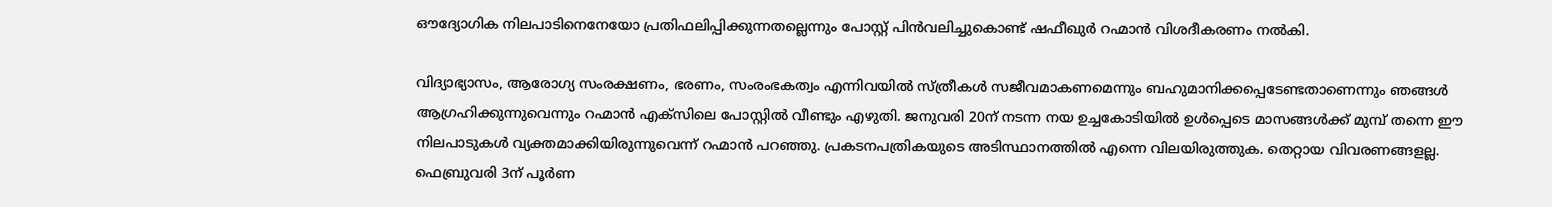ഔദ്യോഗിക നിലപാടിനെനേയോ പ്രതിഫലിപ്പിക്കുന്നതല്ലെന്നും പോസ്റ്റ് പിന്‍വലിച്ചുകൊണ്ട് ഷഫീഖുര്‍ റഹ്മാന്‍ വിശദീകരണം നല്‍കി.

വിദ്യാഭ്യാസം, ആരോഗ്യ സംരക്ഷണം, ഭരണം, സംരംഭകത്വം എന്നിവയില്‍ സ്ത്രീകള്‍ സജീവമാകണമെന്നും ബഹുമാനിക്കപ്പെടേണ്ടതാണെന്നും ഞങ്ങള്‍ ആഗ്രഹിക്കുന്നുവെന്നും റഹ്മാന്‍ എക്‌സിലെ പോസ്റ്റില്‍ വീണ്ടും എഴുതി. ജനുവരി 20ന് നടന്ന നയ ഉച്ചകോടിയില്‍ ഉള്‍പ്പെടെ മാസങ്ങള്‍ക്ക് മുമ്പ് തന്നെ ഈ നിലപാടുകള്‍ വ്യക്തമാക്കിയിരുന്നുവെന്ന് റഹ്മാന്‍ പറഞ്ഞു. പ്രകടനപത്രികയുടെ അടിസ്ഥാനത്തില്‍ എന്നെ വിലയിരുത്തുക. തെറ്റായ വിവരണങ്ങളല്ല. ഫെബ്രുവരി 3ന് പൂര്‍ണ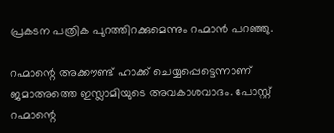പ്രകടന പത്രിക പുറത്തിറക്കുമെന്നും റഹ്മാന്‍ പറഞ്ഞു.

റഹ്മാന്റെ അക്കൗണ്ട് ഹാക്ക് ചെയ്യപ്പെട്ടെന്നാണ് ജമാഅത്തെ ഇസ്ലാമിയുടെ അവകാശവാദം. പോസ്റ്റ് റഹ്മാന്റെ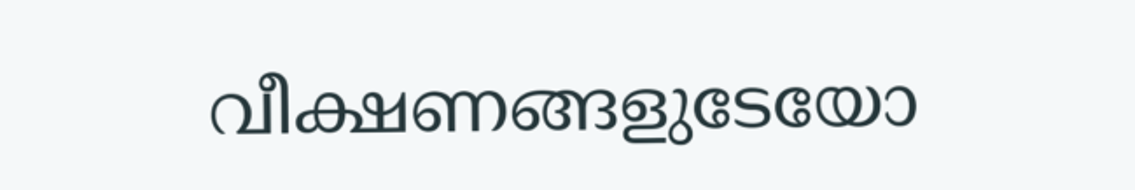വീക്ഷണങ്ങളുടേയോ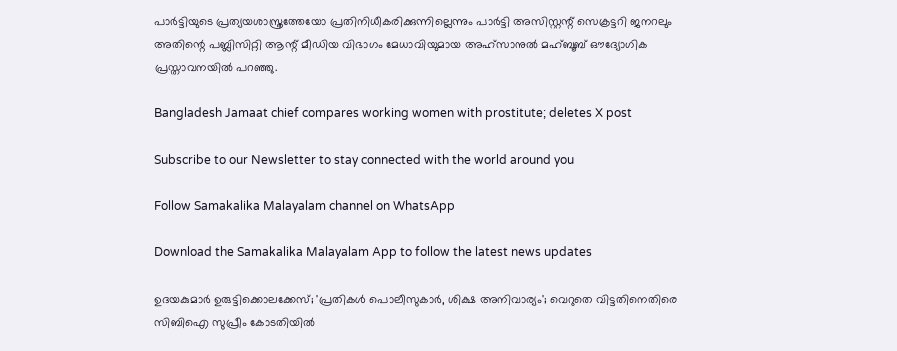പാര്‍ട്ടിയുടെ പ്രത്യയശാസ്ത്രത്തേയോ പ്രതിനിധീകരിക്കുന്നില്ലെന്നും പാര്‍ട്ടി അസിസ്റ്റന്റ് സെക്രട്ടറി ജനറലും അതിന്റെ പബ്ലിസിറ്റി ആന്റ് മീഡിയ വിഭാഗം മേധാവിയുമായ അഹ്‌സാനുല്‍ മഹ്ബൂബ് ഔദ്യോഗിക പ്രസ്താവനയില്‍ പറഞ്ഞു.

Bangladesh Jamaat chief compares working women with prostitute; deletes X post

Subscribe to our Newsletter to stay connected with the world around you

Follow Samakalika Malayalam channel on WhatsApp

Download the Samakalika Malayalam App to follow the latest news updates

ഉദയകുമാര്‍ ഉരുട്ടിക്കൊലക്കേസ്; 'പ്രതികള്‍ പൊലീസുകാര്‍, ശിക്ഷ അനിവാര്യം'; വെറുതെ വിട്ടതിനെതിരെ സിബിഐ സുപ്രീം കോടതിയില്‍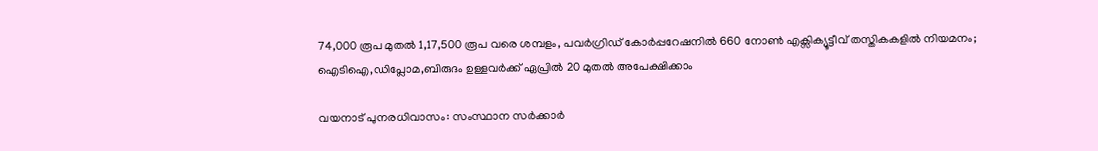74,000 രൂപ മുതൽ 1,17,500 രൂപ വരെ ശമ്പളം, പവർഗ്രിഡ് കോർപ്പറേഷനിൽ 660 നോൺ എക്സിക്യൂട്ടീവ് തസ്തികകളിൽ നിയമനം; ഐടിഐ,ഡിപ്ലോമ,ബിരുദം ഉള്ളവർക്ക് ഏപ്രിൽ 20 മുതൽ അപേക്ഷിക്കാം

വയനാട് പുനരധിവാസം: സംസ്ഥാന സര്‍ക്കാര്‍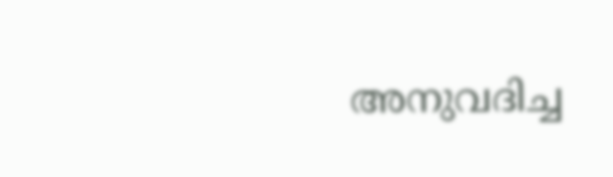അനുവദിച്ച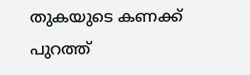തുകയുടെ കണക്ക് പുറത്ത്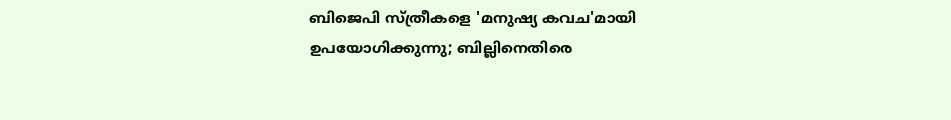ബിജെപി സ്ത്രീകളെ 'മനുഷ്യ കവച'മായി ഉപയോഗിക്കുന്നു; ബില്ലിനെതിരെ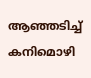ആഞ്ഞടിച്ച് കനിമൊഴി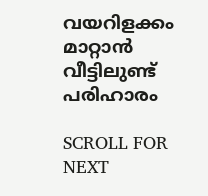വയറിളക്കം മാറ്റാൻ വീട്ടിലുണ്ട് പരിഹാരം

SCROLL FOR NEXT